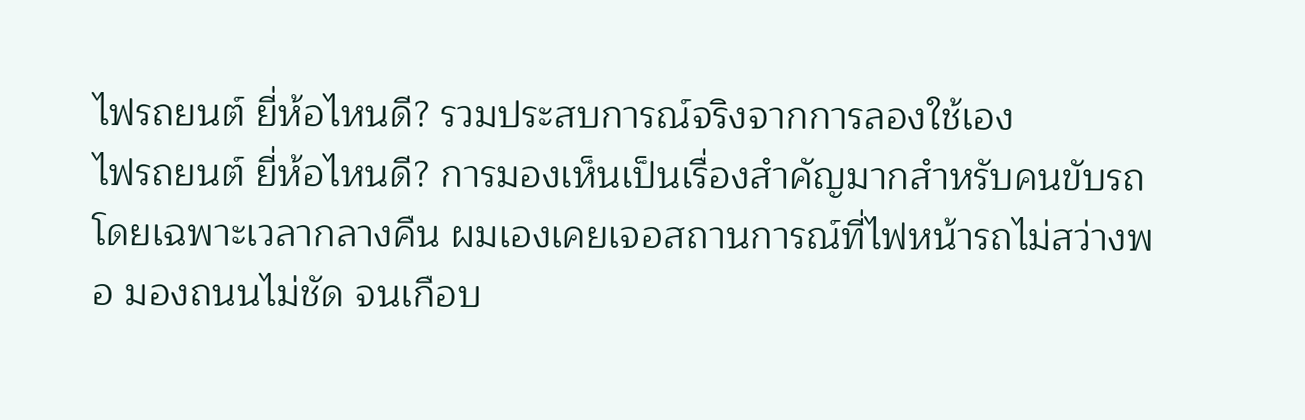ไฟรถยนต์ ยี่ห้อไหนดี? รวมประสบการณ์จริงจากการลองใช้เอง
ไฟรถยนต์ ยี่ห้อไหนดี? การมองเห็นเป็นเรื่องสำคัญมากสำหรับคนขับรถ โดยเฉพาะเวลากลางคืน ผมเองเคยเจอสถานการณ์ที่ไฟหน้ารถไม่สว่างพอ มองถนนไม่ชัด จนเกือบ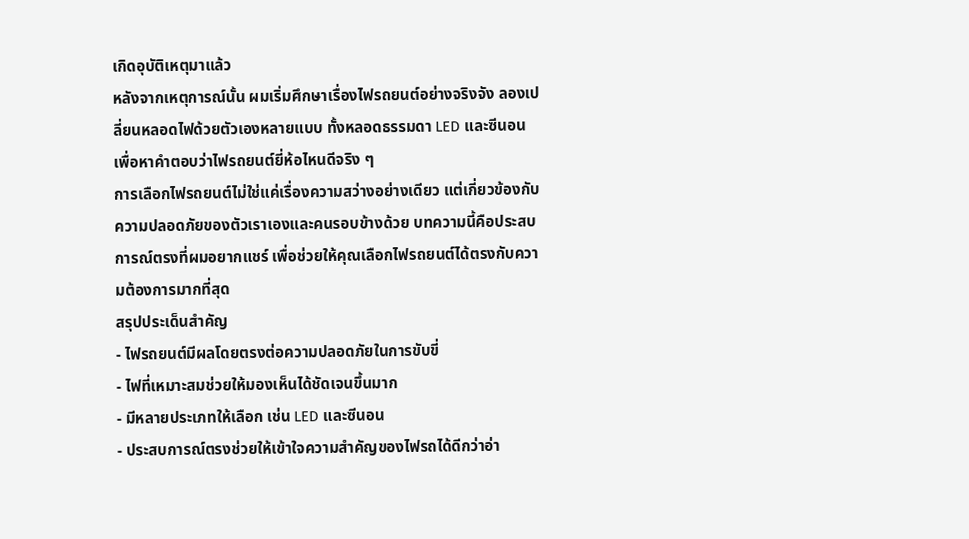เกิดอุบัติเหตุมาแล้ว
หลังจากเหตุการณ์นั้น ผมเริ่มศึกษาเรื่องไฟรถยนต์อย่างจริงจัง ลองเปลี่ยนหลอดไฟด้วยตัวเองหลายแบบ ทั้งหลอดธรรมดา LED และซีนอน เพื่อหาคำตอบว่าไฟรถยนต์ยี่ห้อไหนดีจริง ๆ
การเลือกไฟรถยนต์ไม่ใช่แค่เรื่องความสว่างอย่างเดียว แต่เกี่ยวข้องกับความปลอดภัยของตัวเราเองและคนรอบข้างด้วย บทความนี้คือประสบการณ์ตรงที่ผมอยากแชร์ เพื่อช่วยให้คุณเลือกไฟรถยนต์ได้ตรงกับความต้องการมากที่สุด
สรุปประเด็นสำคัญ
- ไฟรถยนต์มีผลโดยตรงต่อความปลอดภัยในการขับขี่
- ไฟที่เหมาะสมช่วยให้มองเห็นได้ชัดเจนขึ้นมาก
- มีหลายประเภทให้เลือก เช่น LED และซีนอน
- ประสบการณ์ตรงช่วยให้เข้าใจความสำคัญของไฟรถได้ดีกว่าอ่า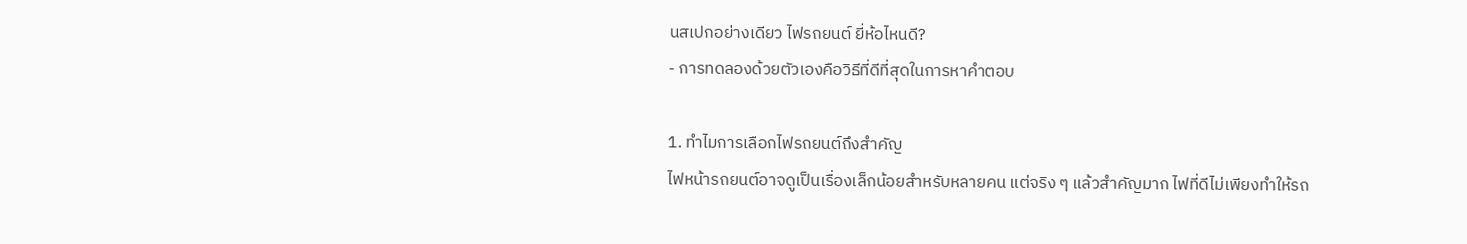นสเปกอย่างเดียว ไฟรถยนต์ ยี่ห้อไหนดี?
- การทดลองด้วยตัวเองคือวิธีที่ดีที่สุดในการหาคำตอบ

1. ทำไมการเลือกไฟรถยนต์ถึงสำคัญ
ไฟหน้ารถยนต์อาจดูเป็นเรื่องเล็กน้อยสำหรับหลายคน แต่จริง ๆ แล้วสำคัญมาก ไฟที่ดีไม่เพียงทำให้รถ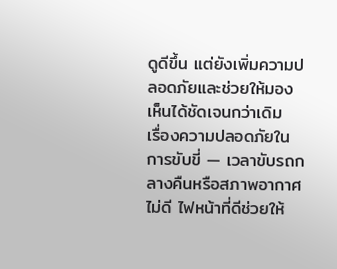ดูดีขึ้น แต่ยังเพิ่มความปลอดภัยและช่วยให้มองเห็นได้ชัดเจนกว่าเดิม
เรื่องความปลอดภัยในการขับขี่ — เวลาขับรถกลางคืนหรือสภาพอากาศไม่ดี ไฟหน้าที่ดีช่วยให้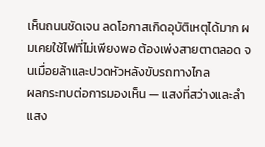เห็นถนนชัดเจน ลดโอกาสเกิดอุบัติเหตุได้มาก ผมเคยใช้ไฟที่ไม่เพียงพอ ต้องเพ่งสายตาตลอด จนเมื่อยล้าและปวดหัวหลังขับรถทางไกล
ผลกระทบต่อการมองเห็น — แสงที่สว่างและลำแสง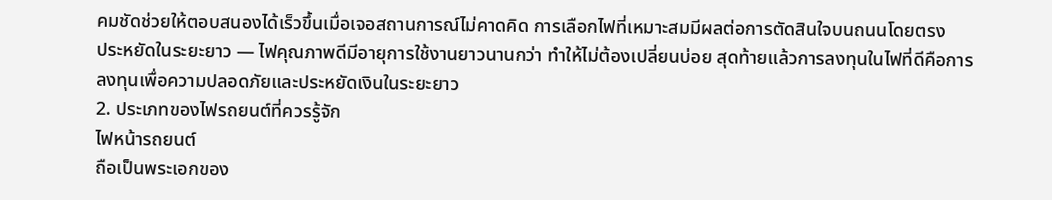คมชัดช่วยให้ตอบสนองได้เร็วขึ้นเมื่อเจอสถานการณ์ไม่คาดคิด การเลือกไฟที่เหมาะสมมีผลต่อการตัดสินใจบนถนนโดยตรง
ประหยัดในระยะยาว — ไฟคุณภาพดีมีอายุการใช้งานยาวนานกว่า ทำให้ไม่ต้องเปลี่ยนบ่อย สุดท้ายแล้วการลงทุนในไฟที่ดีคือการลงทุนเพื่อความปลอดภัยและประหยัดเงินในระยะยาว
2. ประเภทของไฟรถยนต์ที่ควรรู้จัก
ไฟหน้ารถยนต์
ถือเป็นพระเอกของ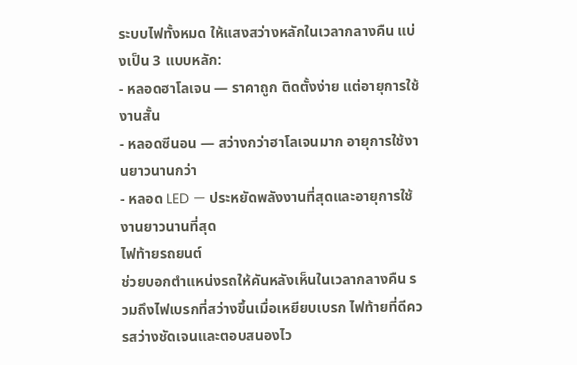ระบบไฟทั้งหมด ให้แสงสว่างหลักในเวลากลางคืน แบ่งเป็น 3 แบบหลัก:
- หลอดฮาโลเจน — ราคาถูก ติดตั้งง่าย แต่อายุการใช้งานสั้น
- หลอดซีนอน — สว่างกว่าฮาโลเจนมาก อายุการใช้งานยาวนานกว่า
- หลอด LED — ประหยัดพลังงานที่สุดและอายุการใช้งานยาวนานที่สุด
ไฟท้ายรถยนต์
ช่วยบอกตำแหน่งรถให้คันหลังเห็นในเวลากลางคืน รวมถึงไฟเบรกที่สว่างขึ้นเมื่อเหยียบเบรก ไฟท้ายที่ดีควรสว่างชัดเจนและตอบสนองไว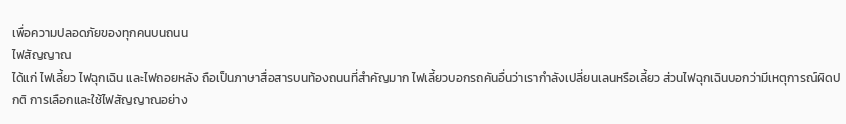เพื่อความปลอดภัยของทุกคนบนถนน
ไฟสัญญาณ
ได้แก่ ไฟเลี้ยว ไฟฉุกเฉิน และไฟถอยหลัง ถือเป็นภาษาสื่อสารบนท้องถนนที่สำคัญมาก ไฟเลี้ยวบอกรถคันอื่นว่าเรากำลังเปลี่ยนเลนหรือเลี้ยว ส่วนไฟฉุกเฉินบอกว่ามีเหตุการณ์ผิดปกติ การเลือกและใช้ไฟสัญญาณอย่าง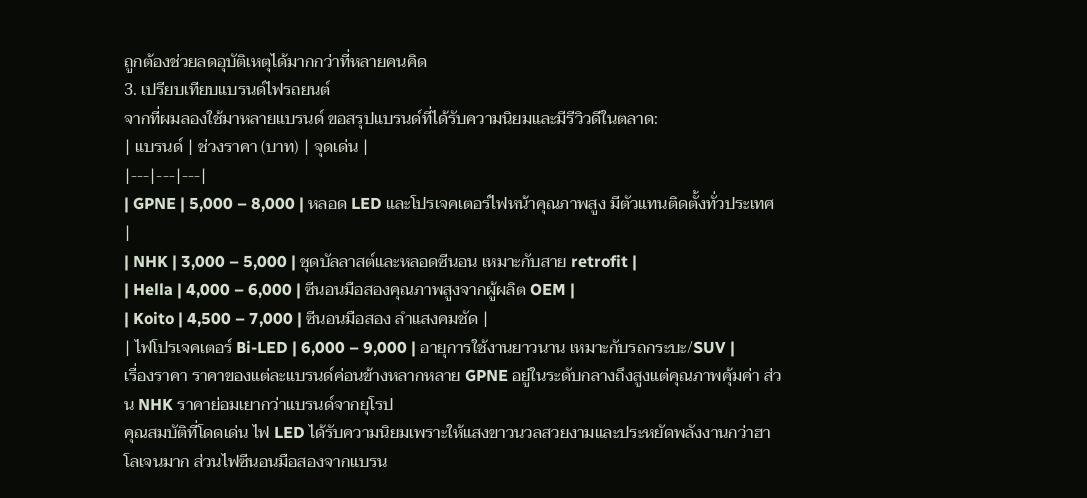ถูกต้องช่วยลดอุบัติเหตุได้มากกว่าที่หลายคนคิด
3. เปรียบเทียบแบรนด์ไฟรถยนต์
จากที่ผมลองใช้มาหลายแบรนด์ ขอสรุปแบรนด์ที่ได้รับความนิยมและมีรีวิวดีในตลาด:
| แบรนด์ | ช่วงราคา (บาท) | จุดเด่น |
|---|---|---|
| GPNE | 5,000 – 8,000 | หลอด LED และโปรเจคเตอร์ไฟหน้าคุณภาพสูง มีตัวแทนติดตั้งทั่วประเทศ |
| NHK | 3,000 – 5,000 | ชุดบัลลาสต์และหลอดซีนอน เหมาะกับสาย retrofit |
| Hella | 4,000 – 6,000 | ซีนอนมือสองคุณภาพสูงจากผู้ผลิต OEM |
| Koito | 4,500 – 7,000 | ซีนอนมือสอง ลำแสงคมชัด |
| ไฟโปรเจคเตอร์ Bi-LED | 6,000 – 9,000 | อายุการใช้งานยาวนาน เหมาะกับรถกระบะ/SUV |
เรื่องราคา ราคาของแต่ละแบรนด์ค่อนข้างหลากหลาย GPNE อยู่ในระดับกลางถึงสูงแต่คุณภาพคุ้มค่า ส่วน NHK ราคาย่อมเยากว่าแบรนด์จากยุโรป
คุณสมบัติที่โดดเด่น ไฟ LED ได้รับความนิยมเพราะให้แสงขาวนวลสวยงามและประหยัดพลังงานกว่าฮาโลเจนมาก ส่วนไฟซีนอนมือสองจากแบรน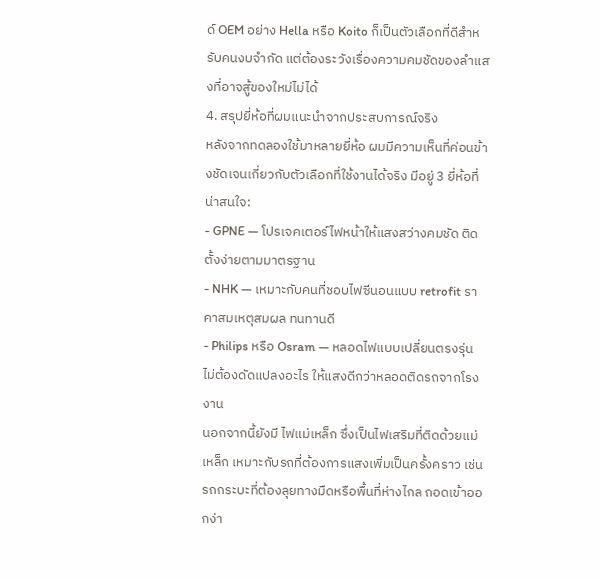ด์ OEM อย่าง Hella หรือ Koito ก็เป็นตัวเลือกที่ดีสำหรับคนงบจำกัด แต่ต้องระวังเรื่องความคมชัดของลำแสงที่อาจสู้ของใหม่ไม่ได้
4. สรุปยี่ห้อที่ผมแนะนำจากประสบการณ์จริง
หลังจากทดลองใช้มาหลายยี่ห้อ ผมมีความเห็นที่ค่อนข้างชัดเจนเกี่ยวกับตัวเลือกที่ใช้งานได้จริง มีอยู่ 3 ยี่ห้อที่น่าสนใจ:
- GPNE — โปรเจคเตอร์ไฟหน้าให้แสงสว่างคมชัด ติดตั้งง่ายตามมาตรฐาน
- NHK — เหมาะกับคนที่ชอบไฟซีนอนแบบ retrofit ราคาสมเหตุสมผล ทนทานดี
- Philips หรือ Osram — หลอดไฟแบบเปลี่ยนตรงรุ่น ไม่ต้องดัดแปลงอะไร ให้แสงดีกว่าหลอดติดรถจากโรงงาน
นอกจากนี้ยังมี ไฟแม่เหล็ก ซึ่งเป็นไฟเสริมที่ติดด้วยแม่เหล็ก เหมาะกับรถที่ต้องการแสงเพิ่มเป็นครั้งคราว เช่น รถกระบะที่ต้องลุยทางมืดหรือพื้นที่ห่างไกล ถอดเข้าออกง่า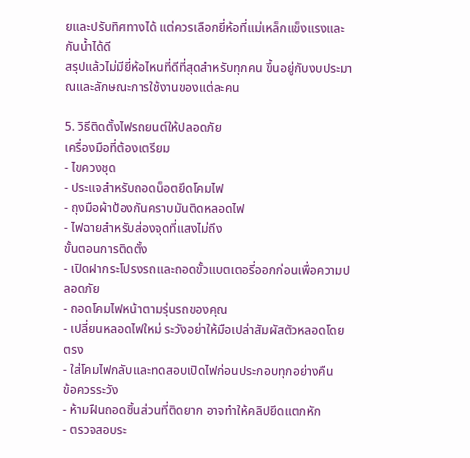ยและปรับทิศทางได้ แต่ควรเลือกยี่ห้อที่แม่เหล็กแข็งแรงและกันน้ำได้ดี
สรุปแล้วไม่มียี่ห้อไหนที่ดีที่สุดสำหรับทุกคน ขึ้นอยู่กับงบประมาณและลักษณะการใช้งานของแต่ละคน

5. วิธีติดตั้งไฟรถยนต์ให้ปลอดภัย
เครื่องมือที่ต้องเตรียม
- ไขควงชุด
- ประแจสำหรับถอดน็อตยึดโคมไฟ
- ถุงมือผ้าป้องกันคราบมันติดหลอดไฟ
- ไฟฉายสำหรับส่องจุดที่แสงไม่ถึง
ขั้นตอนการติดตั้ง
- เปิดฝากระโปรงรถและถอดขั้วแบตเตอรี่ออกก่อนเพื่อความปลอดภัย
- ถอดโคมไฟหน้าตามรุ่นรถของคุณ
- เปลี่ยนหลอดไฟใหม่ ระวังอย่าให้มือเปล่าสัมผัสตัวหลอดโดยตรง
- ใส่โคมไฟกลับและทดสอบเปิดไฟก่อนประกอบทุกอย่างคืน
ข้อควรระวัง
- ห้ามฝืนถอดชิ้นส่วนที่ติดยาก อาจทำให้คลิปยึดแตกหัก
- ตรวจสอบระ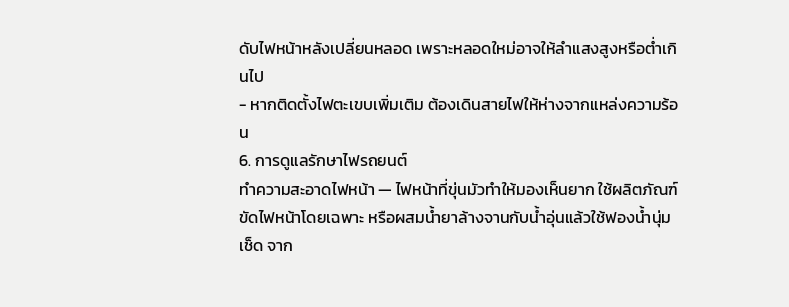ดับไฟหน้าหลังเปลี่ยนหลอด เพราะหลอดใหม่อาจให้ลำแสงสูงหรือต่ำเกินไป
- หากติดตั้งไฟตะเขบเพิ่มเติม ต้องเดินสายไฟให้ห่างจากแหล่งความร้อน
6. การดูแลรักษาไฟรถยนต์
ทำความสะอาดไฟหน้า — ไฟหน้าที่ขุ่นมัวทำให้มองเห็นยาก ใช้ผลิตภัณฑ์ขัดไฟหน้าโดยเฉพาะ หรือผสมน้ำยาล้างจานกับน้ำอุ่นแล้วใช้ฟองน้ำนุ่มเช็ด จาก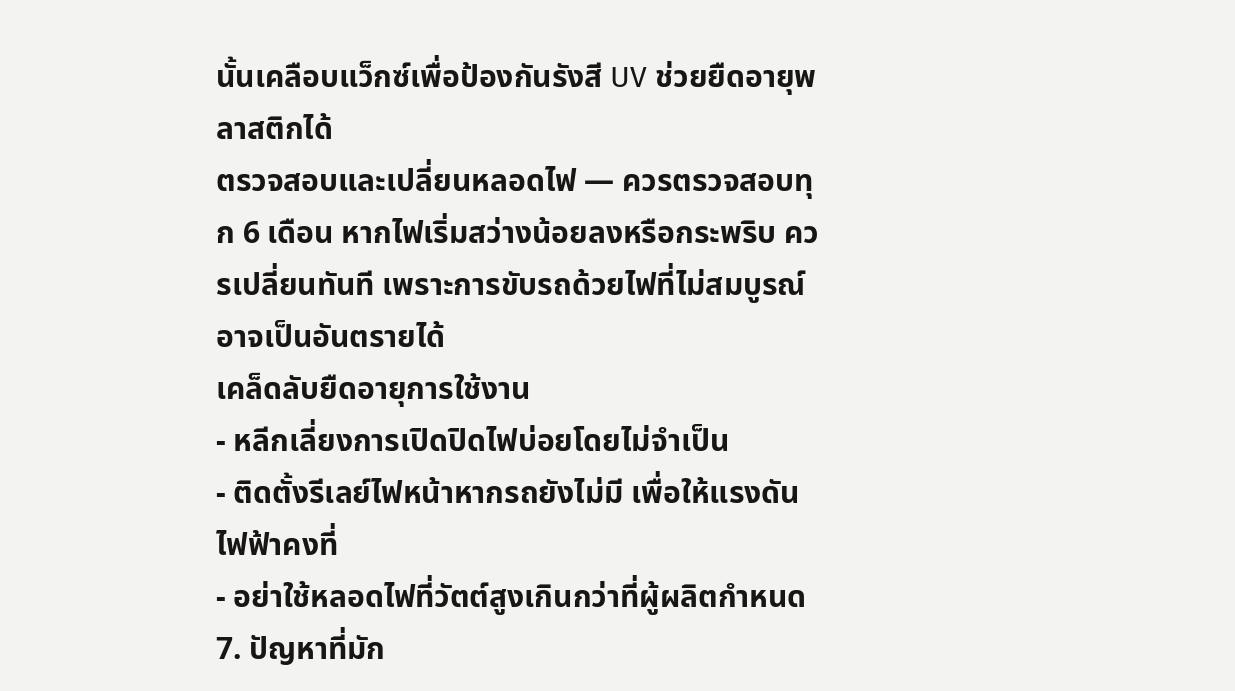นั้นเคลือบแว็กซ์เพื่อป้องกันรังสี UV ช่วยยืดอายุพลาสติกได้
ตรวจสอบและเปลี่ยนหลอดไฟ — ควรตรวจสอบทุก 6 เดือน หากไฟเริ่มสว่างน้อยลงหรือกระพริบ ควรเปลี่ยนทันที เพราะการขับรถด้วยไฟที่ไม่สมบูรณ์อาจเป็นอันตรายได้
เคล็ดลับยืดอายุการใช้งาน
- หลีกเลี่ยงการเปิดปิดไฟบ่อยโดยไม่จำเป็น
- ติดตั้งรีเลย์ไฟหน้าหากรถยังไม่มี เพื่อให้แรงดันไฟฟ้าคงที่
- อย่าใช้หลอดไฟที่วัตต์สูงเกินกว่าที่ผู้ผลิตกำหนด
7. ปัญหาที่มัก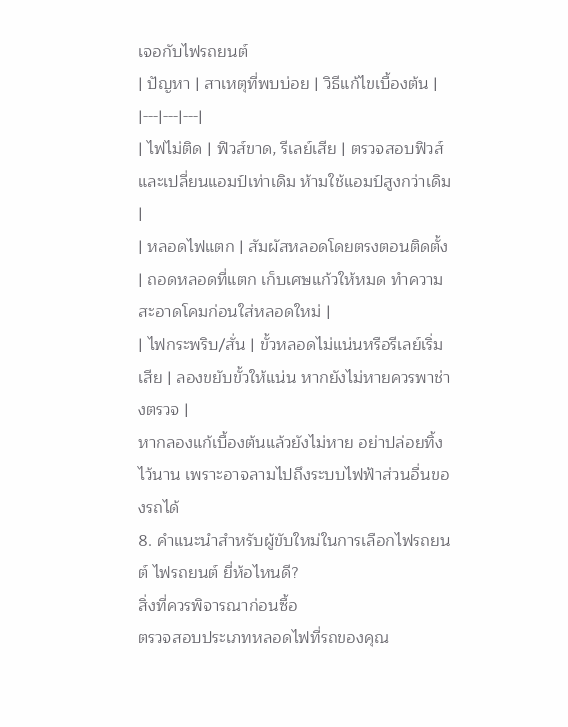เจอกับไฟรถยนต์
| ปัญหา | สาเหตุที่พบบ่อย | วิธีแก้ไขเบื้องต้น |
|---|---|---|
| ไฟไม่ติด | ฟิวส์ขาด, รีเลย์เสีย | ตรวจสอบฟิวส์และเปลี่ยนแอมป์เท่าเดิม ห้ามใช้แอมป์สูงกว่าเดิม |
| หลอดไฟแตก | สัมผัสหลอดโดยตรงตอนติดตั้ง | ถอดหลอดที่แตก เก็บเศษแก้วให้หมด ทำความสะอาดโคมก่อนใส่หลอดใหม่ |
| ไฟกระพริบ/สั่น | ขั้วหลอดไม่แน่นหรือรีเลย์เริ่มเสีย | ลองขยับขั้วให้แน่น หากยังไม่หายควรพาช่างตรวจ |
หากลองแก้เบื้องต้นแล้วยังไม่หาย อย่าปล่อยทิ้งไว้นาน เพราะอาจลามไปถึงระบบไฟฟ้าส่วนอื่นของรถได้
8. คำแนะนำสำหรับผู้ขับใหม่ในการเลือกไฟรถยนต์ ไฟรถยนต์ ยี่ห้อไหนดี?
สิ่งที่ควรพิจารณาก่อนซื้อ
ตรวจสอบประเภทหลอดไฟที่รถของคุณ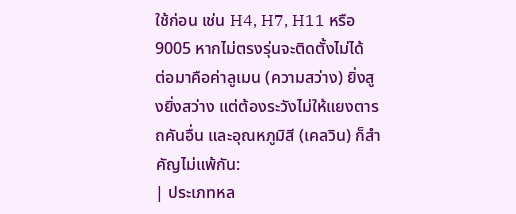ใช้ก่อน เช่น H4, H7, H11 หรือ 9005 หากไม่ตรงรุ่นจะติดตั้งไม่ได้
ต่อมาคือค่าลูเมน (ความสว่าง) ยิ่งสูงยิ่งสว่าง แต่ต้องระวังไม่ให้แยงตารถคันอื่น และอุณหภูมิสี (เคลวิน) ก็สำคัญไม่แพ้กัน:
| ประเภทหล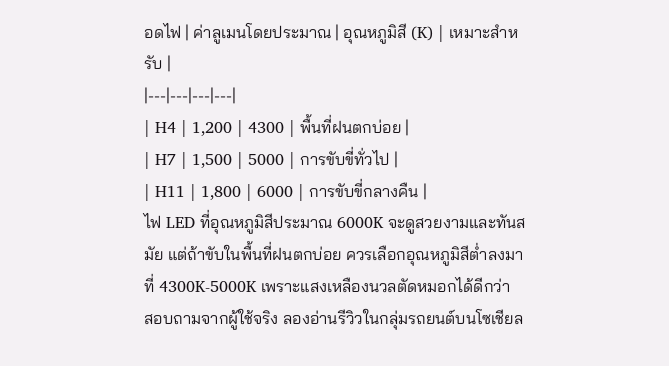อดไฟ | ค่าลูเมนโดยประมาณ | อุณหภูมิสี (K) | เหมาะสำหรับ |
|---|---|---|---|
| H4 | 1,200 | 4300 | พื้นที่ฝนตกบ่อย |
| H7 | 1,500 | 5000 | การขับขี่ทั่วไป |
| H11 | 1,800 | 6000 | การขับขี่กลางคืน |
ไฟ LED ที่อุณหภูมิสีประมาณ 6000K จะดูสวยงามและทันสมัย แต่ถ้าขับในพื้นที่ฝนตกบ่อย ควรเลือกอุณหภูมิสีต่ำลงมาที่ 4300K-5000K เพราะแสงเหลืองนวลตัดหมอกได้ดีกว่า
สอบถามจากผู้ใช้จริง ลองอ่านรีวิวในกลุ่มรถยนต์บนโซเชียล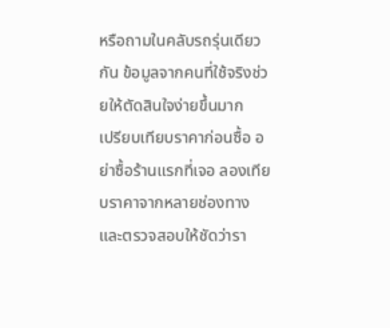หรือถามในคลับรถรุ่นเดียวกัน ข้อมูลจากคนที่ใช้จริงช่วยให้ตัดสินใจง่ายขึ้นมาก
เปรียบเทียบราคาก่อนซื้อ อย่าซื้อร้านแรกที่เจอ ลองเทียบราคาจากหลายช่องทาง และตรวจสอบให้ชัดว่ารา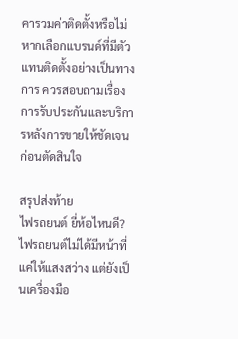คารวมค่าติดตั้งหรือไม่ หากเลือกแบรนด์ที่มีตัวแทนติดตั้งอย่างเป็นทางการ ควรสอบถามเรื่องการรับประกันและบริการหลังการขายให้ชัดเจนก่อนตัดสินใจ

สรุปส่งท้าย
ไฟรถยนต์ ยี่ห้อไหนดี? ไฟรถยนต์ไม่ได้มีหน้าที่แค่ให้แสงสว่าง แต่ยังเป็นเครื่องมือ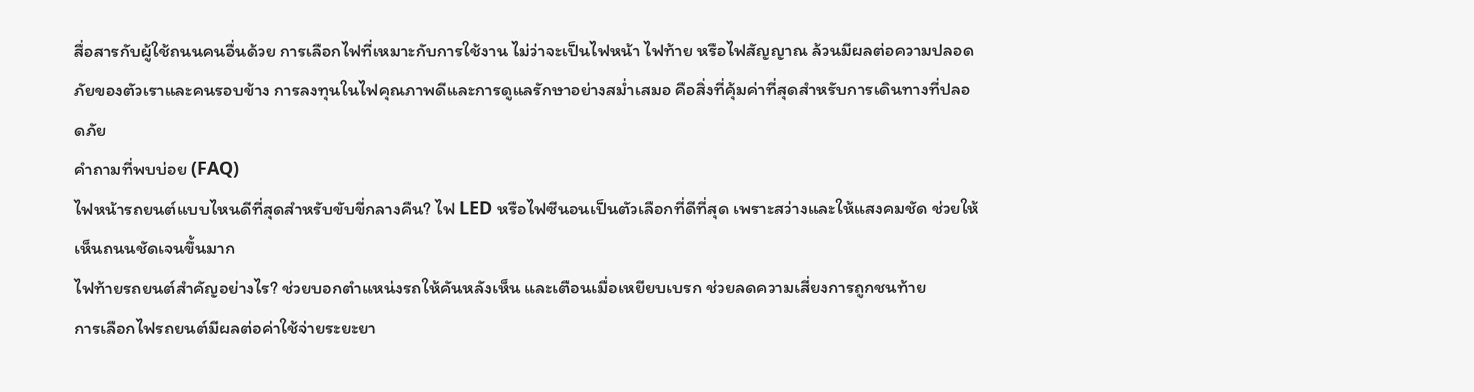สื่อสารกับผู้ใช้ถนนคนอื่นด้วย การเลือกไฟที่เหมาะกับการใช้งาน ไม่ว่าจะเป็นไฟหน้า ไฟท้าย หรือไฟสัญญาณ ล้วนมีผลต่อความปลอดภัยของตัวเราและคนรอบข้าง การลงทุนในไฟคุณภาพดีและการดูแลรักษาอย่างสม่ำเสมอ คือสิ่งที่คุ้มค่าที่สุดสำหรับการเดินทางที่ปลอดภัย
คำถามที่พบบ่อย (FAQ)
ไฟหน้ารถยนต์แบบไหนดีที่สุดสำหรับขับขี่กลางคืน? ไฟ LED หรือไฟซีนอนเป็นตัวเลือกที่ดีที่สุด เพราะสว่างและให้แสงคมชัด ช่วยให้เห็นถนนชัดเจนขึ้นมาก
ไฟท้ายรถยนต์สำคัญอย่างไร? ช่วยบอกตำแหน่งรถให้คันหลังเห็น และเตือนเมื่อเหยียบเบรก ช่วยลดความเสี่ยงการถูกชนท้าย
การเลือกไฟรถยนต์มีผลต่อค่าใช้จ่ายระยะยา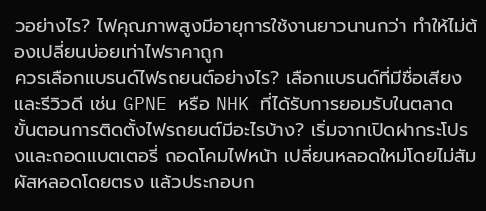วอย่างไร? ไฟคุณภาพสูงมีอายุการใช้งานยาวนานกว่า ทำให้ไม่ต้องเปลี่ยนบ่อยเท่าไฟราคาถูก
ควรเลือกแบรนด์ไฟรถยนต์อย่างไร? เลือกแบรนด์ที่มีชื่อเสียงและรีวิวดี เช่น GPNE หรือ NHK ที่ได้รับการยอมรับในตลาด
ขั้นตอนการติดตั้งไฟรถยนต์มีอะไรบ้าง? เริ่มจากเปิดฝากระโปรงและถอดแบตเตอรี่ ถอดโคมไฟหน้า เปลี่ยนหลอดใหม่โดยไม่สัมผัสหลอดโดยตรง แล้วประกอบก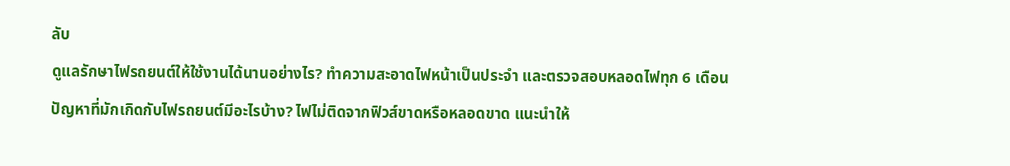ลับ
ดูแลรักษาไฟรถยนต์ให้ใช้งานได้นานอย่างไร? ทำความสะอาดไฟหน้าเป็นประจำ และตรวจสอบหลอดไฟทุก 6 เดือน
ปัญหาที่มักเกิดกับไฟรถยนต์มีอะไรบ้าง? ไฟไม่ติดจากฟิวส์ขาดหรือหลอดขาด แนะนำให้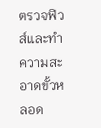ตรวจฟิวส์และทำความสะอาดขั้วหลอด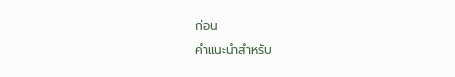ก่อน
คำแนะนำสำหรับ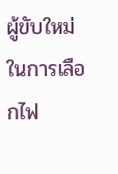ผู้ขับใหม่ในการเลือกไฟ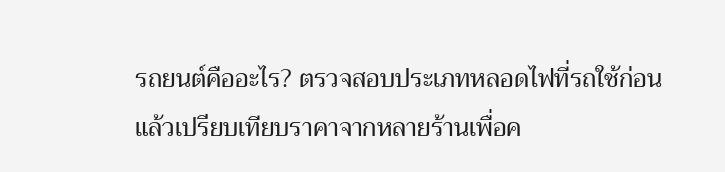รถยนต์คืออะไร? ตรวจสอบประเภทหลอดไฟที่รถใช้ก่อน แล้วเปรียบเทียบราคาจากหลายร้านเพื่อค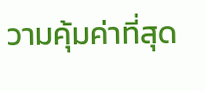วามคุ้มค่าที่สุด